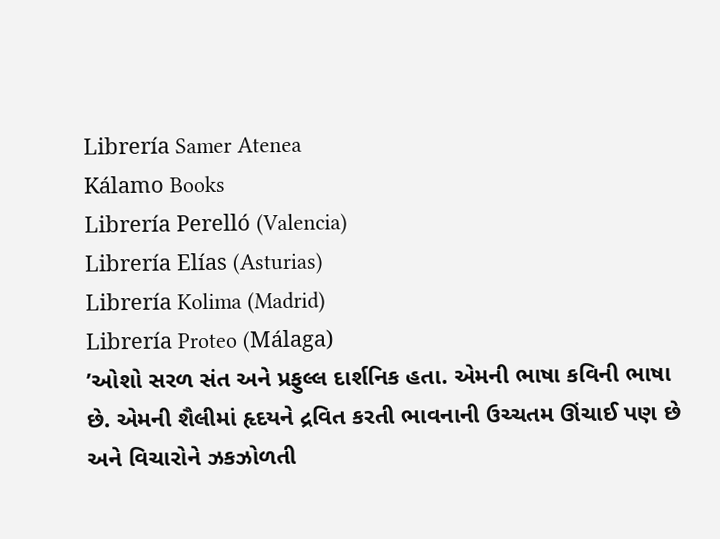Librería Samer Atenea
Kálamo Books
Librería Perelló (Valencia)
Librería Elías (Asturias)
Librería Kolima (Madrid)
Librería Proteo (Málaga)
’ઓશો સરળ સંત અને પ્રફુલ્લ દાર્શનિક હતા. એમની ભાષા કવિની ભાષા છે. એમની શૈલીમાં હૃદયને દ્રવિત કરતી ભાવનાની ઉચ્ચતમ ઊંચાઈ પણ છે અને વિચારોને ઝકઝોળતી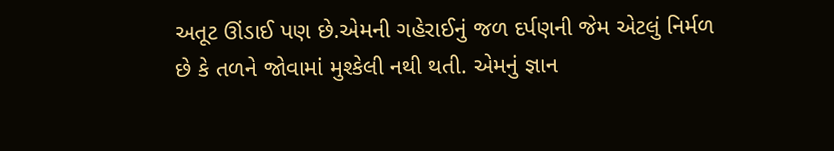અતૂટ ઊંડાઈ પણ છે.એમની ગહેરાઈનું જળ દર્પણની જેમ એટલું નિર્મળ છે કે તળને જોવામાં મુશ્કેલી નથી થતી. એમનું જ્ઞાન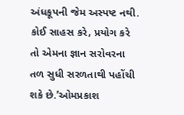અંધકૂપની જેમ અસ્પષ્ટ નથી. કોઈ સાહસ કરે, પ્રયોગ કરે તો એમના જ્ઞાન સરોવરના તળ સુધી સરળતાથી પહોંચી શકે છે.’ઓમપ્રકાશ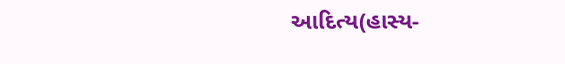આદિત્ય(હાસ્ય-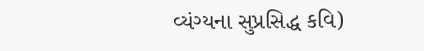વ્યંગ્યના સુપ્રસિદ્ધ કવિ)